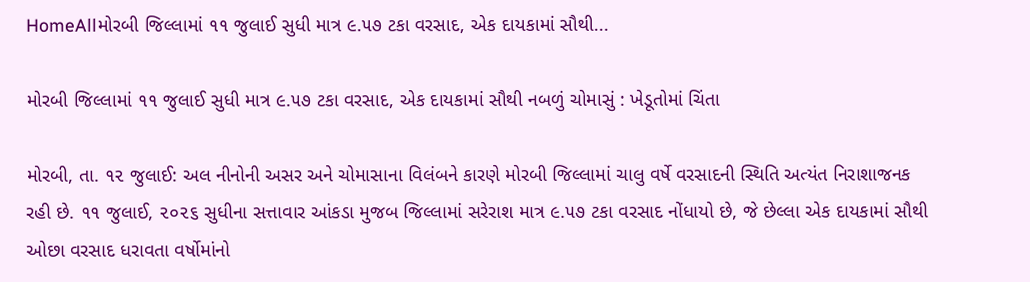HomeAllમોરબી જિલ્લામાં ૧૧ જુલાઈ સુધી માત્ર ૯.૫૭ ટકા વરસાદ, એક દાયકામાં સૌથી...

મોરબી જિલ્લામાં ૧૧ જુલાઈ સુધી માત્ર ૯.૫૭ ટકા વરસાદ, એક દાયકામાં સૌથી નબળું ચોમાસું : ખેડૂતોમાં ચિંતા

મોરબી, તા. ૧૨ જુલાઈ: અલ નીનોની અસર અને ચોમાસાના વિલંબને કારણે મોરબી જિલ્લામાં ચાલુ વર્ષે વરસાદની સ્થિતિ અત્યંત નિરાશાજનક રહી છે. ૧૧ જુલાઈ, ૨૦૨૬ સુધીના સત્તાવાર આંકડા મુજબ જિલ્લામાં સરેરાશ માત્ર ૯.૫૭ ટકા વરસાદ નોંધાયો છે, જે છેલ્લા એક દાયકામાં સૌથી ઓછા વરસાદ ધરાવતા વર્ષોમાંનો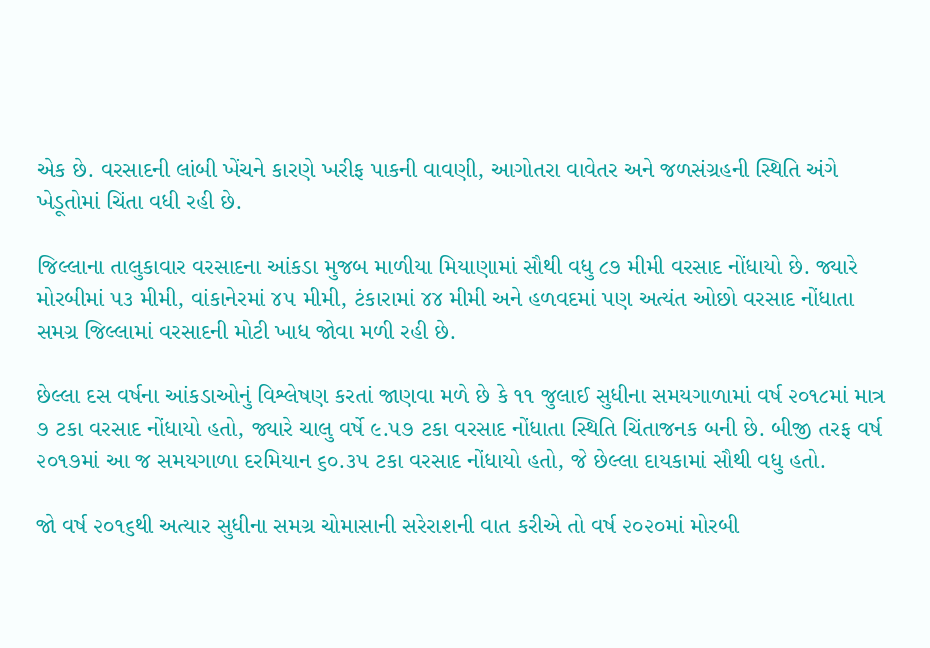એક છે. વરસાદની લાંબી ખેંચને કારણે ખરીફ પાકની વાવણી, આગોતરા વાવેતર અને જળસંગ્રહની સ્થિતિ અંગે ખેડૂતોમાં ચિંતા વધી રહી છે.

જિલ્લાના તાલુકાવાર વરસાદના આંકડા મુજબ માળીયા મિયાણામાં સૌથી વધુ ૮૭ મીમી વરસાદ નોંધાયો છે. જ્યારે મોરબીમાં ૫૩ મીમી, વાંકાનેરમાં ૪૫ મીમી, ટંકારામાં ૪૪ મીમી અને હળવદમાં પણ અત્યંત ઓછો વરસાદ નોંધાતા સમગ્ર જિલ્લામાં વરસાદની મોટી ખાધ જોવા મળી રહી છે.

છેલ્લા દસ વર્ષના આંકડાઓનું વિશ્લેષણ કરતાં જાણવા મળે છે કે ૧૧ જુલાઈ સુધીના સમયગાળામાં વર્ષ ૨૦૧૮માં માત્ર ૭ ટકા વરસાદ નોંધાયો હતો, જ્યારે ચાલુ વર્ષે ૯.૫૭ ટકા વરસાદ નોંધાતા સ્થિતિ ચિંતાજનક બની છે. બીજી તરફ વર્ષ ૨૦૧૭માં આ જ સમયગાળા દરમિયાન ૬૦.૩૫ ટકા વરસાદ નોંધાયો હતો, જે છેલ્લા દાયકામાં સૌથી વધુ હતો.

જો વર્ષ ૨૦૧૬થી અત્યાર સુધીના સમગ્ર ચોમાસાની સરેરાશની વાત કરીએ તો વર્ષ ૨૦૨૦માં મોરબી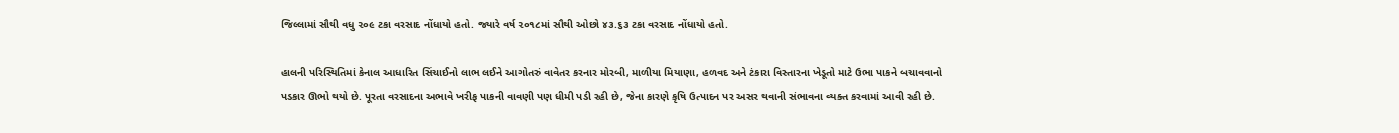જિલ્લામાં સૌથી વધુ ૨૦૯ ટકા વરસાદ નોંધાયો હતો. જ્યારે વર્ષ ૨૦૧૮માં સૌથી ઓછો ૪૩.૬૩ ટકા વરસાદ નોંધાયો હતો.

હાલની પરિસ્થિતિમાં કેનાલ આધારિત સિંચાઈનો લાભ લઈને આગોતરું વાવેતર કરનાર મોરબી, માળીયા મિયાણા, હળવદ અને ટંકારા વિસ્તારના ખેડૂતો માટે ઉભા પાકને બચાવવાનો પડકાર ઊભો થયો છે. પૂરતા વરસાદના અભાવે ખરીફ પાકની વાવણી પણ ધીમી પડી રહી છે, જેના કારણે કૃષિ ઉત્પાદન પર અસર થવાની સંભાવના વ્યક્ત કરવામાં આવી રહી છે.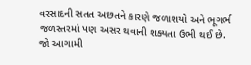વરસાદની સતત અછતને કારણે જળાશયો અને ભૂગર્ભ જળસ્તરમાં પણ અસર થવાની શક્યતા ઉભી થઈ છે. જો આગામી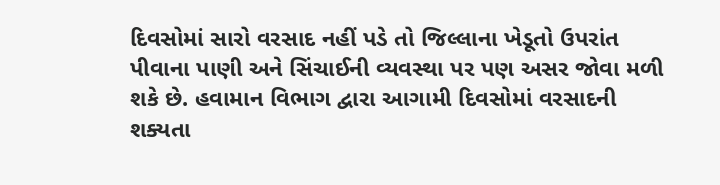દિવસોમાં સારો વરસાદ નહીં પડે તો જિલ્લાના ખેડૂતો ઉપરાંત પીવાના પાણી અને સિંચાઈની વ્યવસ્થા પર પણ અસર જોવા મળી શકે છે. હવામાન વિભાગ દ્વારા આગામી દિવસોમાં વરસાદની શક્યતા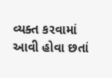વ્યક્ત કરવામાં આવી હોવા છતાં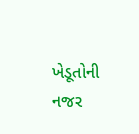ખેડૂતોની નજર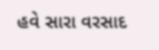હવે સારા વરસાદ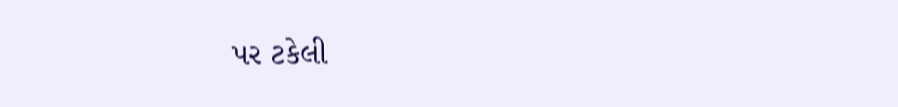પર ટકેલી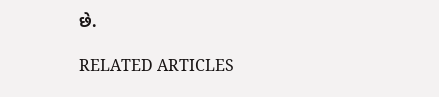છે.

RELATED ARTICLES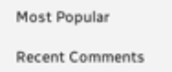Most Popular

Recent Comments